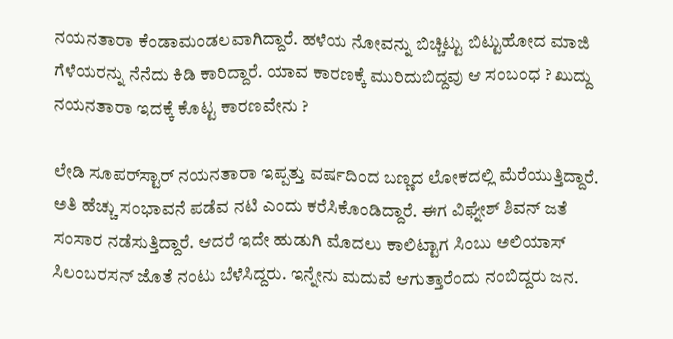ನಯನತಾರಾ ಕೆಂಡಾಮಂಡಲವಾಗಿದ್ದಾರೆ. ಹಳೆಯ ನೋವನ್ನು ಬಿಚ್ಚಿಟ್ಟು ಬಿಟ್ಟುಹೋದ ಮಾಜಿ ಗೆಳೆಯರನ್ನು ನೆನೆದು ಕಿಡಿ ಕಾರಿದ್ದಾರೆ. ಯಾವ ಕಾರಣಕ್ಕೆ ಮುರಿದುಬಿದ್ದವು ಆ ಸಂಬಂಧ ? ಖುದ್ದು ನಯನತಾರಾ ಇದಕ್ಕೆ ಕೊಟ್ಟ ಕಾರಣವೇನು ?

ಲೇಡಿ ಸೂಪರ್‌ಸ್ಟಾರ್ ನಯನತಾರಾ ಇಪ್ಪತ್ತು ವರ್ಷದಿಂದ ಬಣ್ಣದ ಲೋಕದಲ್ಲಿ ಮೆರೆಯುತ್ತಿದ್ದಾರೆ. ಅತಿ ಹೆಚ್ಚು ಸಂಭಾವನೆ ಪಡೆವ ನಟಿ ಎಂದು ಕರೆಸಿಕೊಂಡಿದ್ದಾರೆ. ಈಗ ವಿಘ್ನೇಶ್ ಶಿವನ್ ಜತೆ ಸಂಸಾರ ನಡೆಸುತ್ತಿದ್ದಾರೆ. ಆದರೆ ಇದೇ ಹುಡುಗಿ ಮೊದಲು ಕಾಲಿಟ್ಟಾಗ ಸಿಂಬು ಅಲಿಯಾಸ್ ಸಿಲಂಬರಸನ್ ಜೊತೆ ನಂಟು ಬೆಳೆಸಿದ್ದರು. ಇನ್ನೇನು ಮದುವೆ ಆಗುತ್ತಾರೆಂದು ನಂಬಿದ್ದರು ಜನ.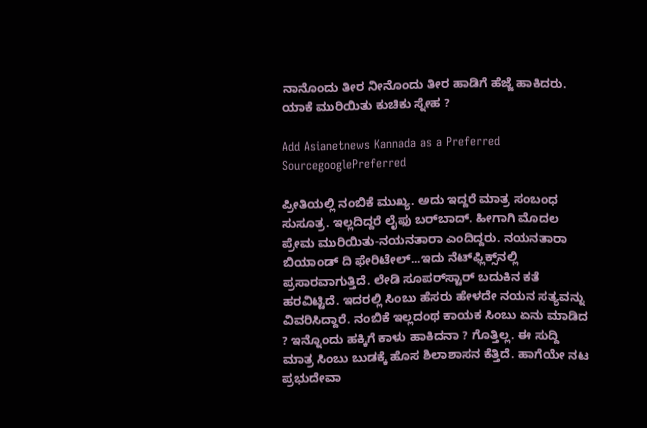ನಾನೊಂದು ತೀರ ನೀನೊಂದು ತೀರ ಹಾಡಿಗೆ ಹೆಜ್ಜೆ ಹಾಕಿದರು. ಯಾಕೆ ಮುರಿಯಿತು ಕುಚಿಕು ಸ್ನೇಹ ?

Add Asianetnews Kannada as a Preferred SourcegooglePreferred

ಪ್ರೀತಿಯಲ್ಲಿ ನಂಬಿಕೆ ಮುಖ್ಯ. ಅದು ಇದ್ದರೆ ಮಾತ್ರ ಸಂಬಂಧ ಸುಸೂತ್ರ. ಇಲ್ಲದಿದ್ದರೆ ಲೈಫು ಬರ್‌ಬಾದ್. ಹೀಗಾಗಿ ಮೊದಲ ಪ್ರೇಮ ಮುರಿಯಿತು-ನಯನತಾರಾ ಎಂದಿದ್ದರು. ನಯನತಾರಾ ಬಿಯಾಂಡ್ ದಿ ಫೇರಿಟೇಲ್...ಇದು ನೆಟ್‌ಫ್ಲಿಕ್ಸ್‌ನಲ್ಲಿ ಪ್ರಸಾರವಾಗುತ್ತಿದೆ. ಲೇಡಿ ಸೂಪರ್‌ಸ್ಟಾರ್ ಬದುಕಿನ ಕತೆ ಹರವಿಟ್ಟಿದೆ. ಇದರಲ್ಲಿ ಸಿಂಬು ಹೆಸರು ಹೇಳದೇ ನಯನ ಸತ್ಯವನ್ನು ವಿವರಿಸಿದ್ದಾರೆ. ನಂಬಿಕೆ ಇಲ್ಲದಂಥ ಕಾಯಕ ಸಿಂಬು ಏನು ಮಾಡಿದ ? ಇನ್ನೊಂದು ಹಕ್ಕಿಗೆ ಕಾಳು ಹಾಕಿದನಾ ? ಗೊತ್ತಿಲ್ಲ. ಈ ಸುದ್ದಿ ಮಾತ್ರ ಸಿಂಬು ಬುಡಕ್ಕೆ ಹೊಸ ಶಿಲಾಶಾಸನ ಕೆತ್ತಿದೆ. ಹಾಗೆಯೇ ನಟ ಪ್ರಭುದೇವಾ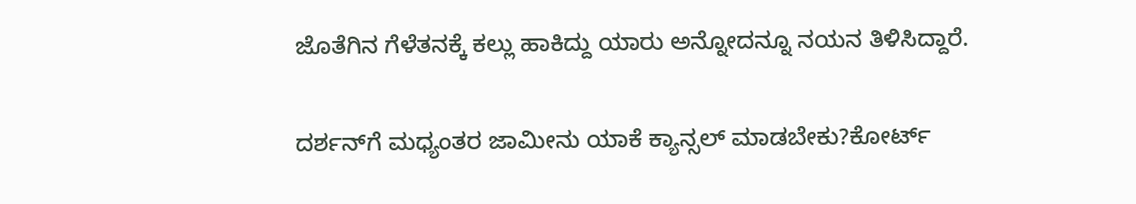ಜೊತೆಗಿನ ಗೆಳೆತನಕ್ಕೆ ಕಲ್ಲು ಹಾಕಿದ್ದು ಯಾರು ಅನ್ನೋದನ್ನೂ ನಯನ ತಿಳಿಸಿದ್ದಾರೆ.

ದರ್ಶನ್‌ಗೆ ಮಧ್ಯಂತರ ಜಾಮೀನು ಯಾಕೆ ಕ್ಯಾನ್ಸಲ್ ಮಾಡಬೇಕು?ಕೋರ್ಟ್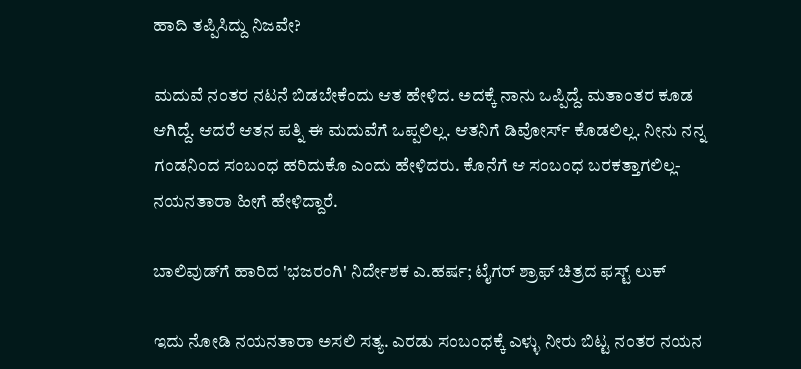ಹಾದಿ ತಪ್ಪಿಸಿದ್ದು ನಿಜವೇ?

ಮದುವೆ ನಂತರ ನಟನೆ ಬಿಡಬೇಕೆಂದು ಆತ ಹೇಳಿದ. ಅದಕ್ಕೆ ನಾನು ಒಪ್ಪಿದ್ದೆ. ಮತಾಂತರ ಕೂಡ ಆಗಿದ್ದೆ. ಆದರೆ ಆತನ ಪತ್ನಿ ಈ ಮದುವೆಗೆ ಒಪ್ಪಲಿಲ್ಲ. ಆತನಿಗೆ ಡಿವೋರ್ಸ್ ಕೊಡಲಿಲ್ಲ. ನೀನು ನನ್ನ ಗಂಡನಿಂದ ಸಂಬಂಧ ಹರಿದುಕೊ ಎಂದು ಹೇಳಿದರು. ಕೊನೆಗೆ ಆ ಸಂಬಂಧ ಬರಕತ್ತಾಗಲಿಲ್ಲ-ನಯನತಾರಾ ಹೀಗೆ ಹೇಳಿದ್ದಾರೆ.

ಬಾಲಿವುಡ್‌ಗೆ ಹಾರಿದ 'ಭಜರಂಗಿ' ನಿರ್ದೇಶಕ ಎ.ಹರ್ಷ; ಟೈಗರ್ ಶ್ರಾಫ್‌ ಚಿತ್ರದ ಫಸ್ಟ್‌ ಲುಕ್

ಇದು ನೋಡಿ ನಯನತಾರಾ ಅಸಲಿ ಸತ್ಯ. ಎರಡು ಸಂಬಂಧಕ್ಕೆ ಎಳ್ಳು ನೀರು ಬಿಟ್ಟ ನಂತರ ನಯನ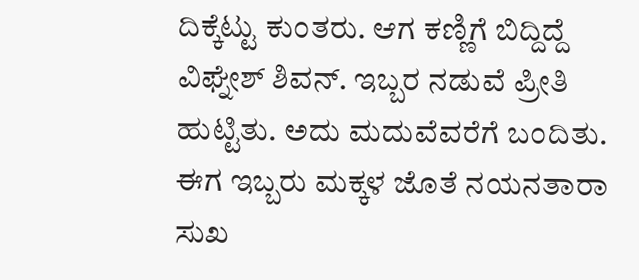ದಿಕ್ಕೆಟ್ಟು ಕುಂತರು. ಆಗ ಕಣ್ಣಿಗೆ ಬಿದ್ದಿದ್ದೆ ವಿಘ್ನೇಶ್ ಶಿವನ್. ಇಬ್ಬರ ನಡುವೆ ಪ್ರೀತಿ ಹುಟ್ಟಿತು. ಅದು ಮದುವೆವರೆಗೆ ಬಂದಿತು. ಈಗ ಇಬ್ಬರು ಮಕ್ಕಳ ಜೊತೆ ನಯನತಾರಾ ಸುಖ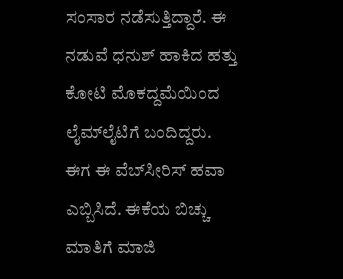ಸಂಸಾರ ನಡೆಸುತ್ತಿದ್ದಾರೆ. ಈ ನಡುವೆ ಧನುಶ್ ಹಾಕಿದ ಹತ್ತು ಕೋಟಿ ಮೊಕದ್ದಮೆಯಿಂದ ಲೈಮ್‌ಲೈಟಿಗೆ ಬಂದಿದ್ದರು. ಈಗ ಈ ವೆಬ್‌ಸೀರಿಸ್‌ ಹವಾ ಎಬ್ಬಿಸಿದೆ. ಈಕೆಯ ಬಿಚ್ಚು ಮಾತಿಗೆ ಮಾಜಿ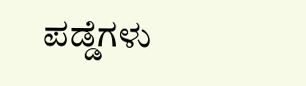ಪಡ್ಡೆಗಳು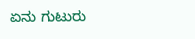ಏನು ಗುಟುರು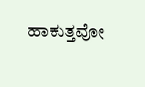ಹಾಕುತ್ತವೋ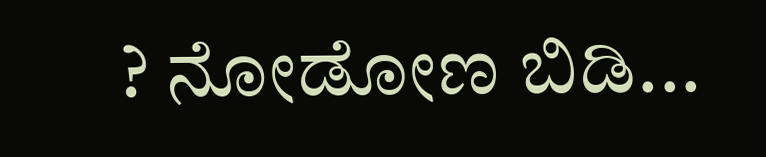? ನೋಡೋಣ ಬಿಡಿ...